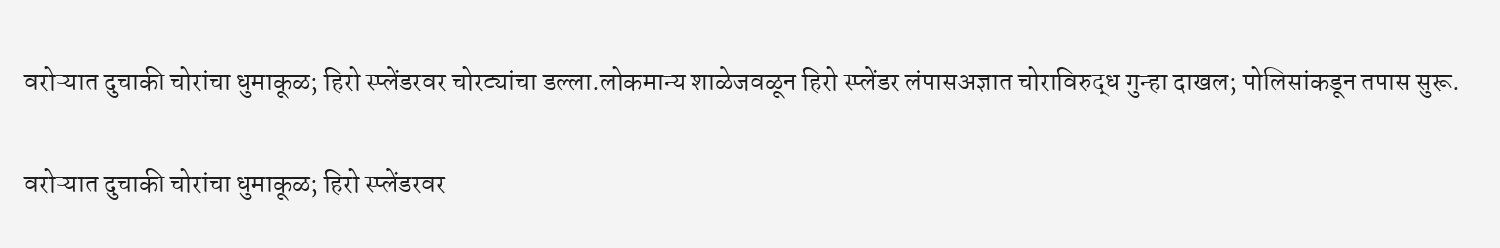वरोऱ्यात दुचाकी चोरांचा धुमाकूळ; हिरो स्प्लेंडरवर चोरट्यांचा डल्ला.लोकमान्य शाळेजवळून हिरो स्प्लेंडर लंपासअज्ञात चोराविरुद्ध गुन्हा दाखल; पोलिसांकडून तपास सुरू.

वरोऱ्यात दुचाकी चोरांचा धुमाकूळ; हिरो स्प्लेंडरवर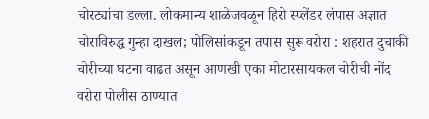चोरट्यांचा डल्ला. लोकमान्य शाळेजवळून हिरो स्प्लेंडर लंपास अज्ञात चोराविरुद्ध गुन्हा दाखल; पोलिसांकडून तपास सुरू वरोरा : शहरात दुचाकी चोरीच्या घटना वाढत असून आणखी एका मोटारसायकल चोरीची नोंद वरोरा पोलीस ठाण्यात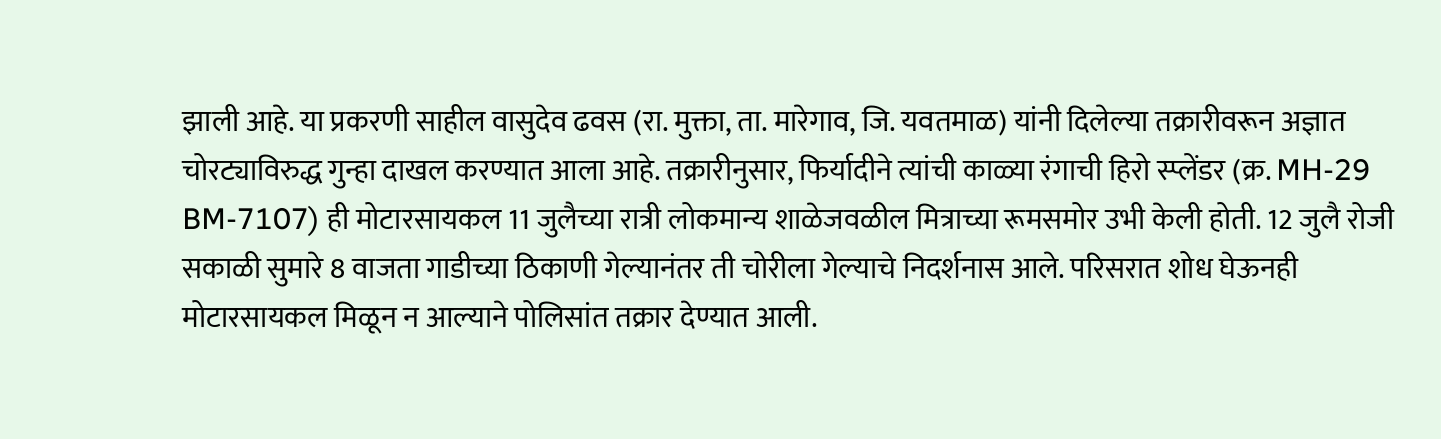झाली आहे. या प्रकरणी साहील वासुदेव ढवस (रा. मुक्ता, ता. मारेगाव, जि. यवतमाळ) यांनी दिलेल्या तक्रारीवरून अज्ञात चोरट्याविरुद्ध गुन्हा दाखल करण्यात आला आहे. तक्रारीनुसार, फिर्यादीने त्यांची काळ्या रंगाची हिरो स्प्लेंडर (क्र. MH-29 BM-7107) ही मोटारसायकल 11 जुलैच्या रात्री लोकमान्य शाळेजवळील मित्राच्या रूमसमोर उभी केली होती. 12 जुलै रोजी सकाळी सुमारे 8 वाजता गाडीच्या ठिकाणी गेल्यानंतर ती चोरीला गेल्याचे निदर्शनास आले. परिसरात शोध घेऊनही मोटारसायकल मिळून न आल्याने पोलिसांत तक्रार देण्यात आली.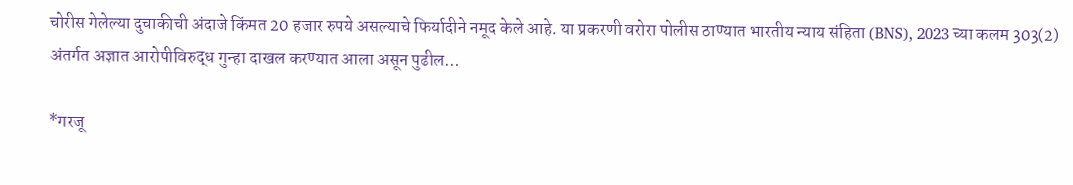चोरीस गेलेल्या दुचाकीची अंदाजे किंमत 20 हजार रुपये असल्याचे फिर्यादीने नमूद केले आहे. या प्रकरणी वरोरा पोलीस ठाण्यात भारतीय न्याय संहिता (BNS), 2023 च्या कलम 303(2) अंतर्गत अज्ञात आरोपीविरुद्ध गुन्हा दाखल करण्यात आला असून पुढील...

*गरजू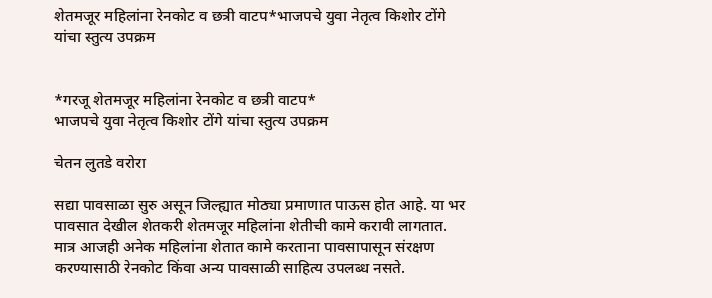शेतमजूर महिलांना रेनकोट व छत्री वाटप*भाजपचे युवा नेतृत्व किशोर टोंगे यांचा स्तुत्य उपक्रम


*गरजू शेतमजूर महिलांना रेनकोट व छत्री वाटप*
भाजपचे युवा नेतृत्व किशोर टोंगे यांचा स्तुत्य उपक्रम

चेतन लुतडे वरोरा

सद्या पावसाळा सुरु असून जिल्ह्यात मोठ्या प्रमाणात पाऊस होत आहे. या भर पावसात देखील शेतकरी शेतमजूर महिलांना शेतीची कामे करावी लागतात. मात्र आजही अनेक महिलांना शेतात कामे करताना पावसापासून संरक्षण करण्यासाठी रेनकोट किंवा अन्य पावसाळी साहित्य उपलब्ध नसते.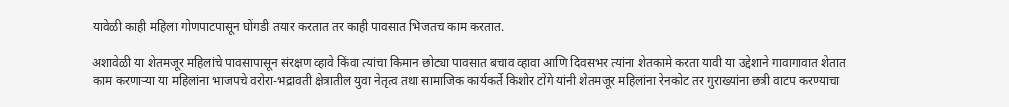यावेळी काही महिला गोणपाटपासून घोंगडी तयार करतात तर काही पावसात भिजतच काम करतात.

अशावेळी या शेतमजूर महिलांचे पावसापासून संरक्षण व्हावे किंवा त्यांचा किमान छोट्या पावसात बचाव व्हावा आणि दिवसभर त्यांना शेतकामे करता यावी या उद्देशाने गावागावात शेतात काम करणाऱ्या या महिलांना भाजपचे वरोरा-भद्रावती क्षेत्रातील युवा नेतृत्व तथा सामाजिक कार्यकर्ते किशोर टोंगे यांनी शेतमजूर महिलांना रेनकोट तर गुराख्यांना छत्री वाटप करण्याचा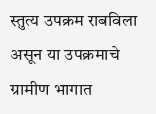स्तुत्य उपक्रम राबविला असून या उपक्रमाचे ग्रामीण भागात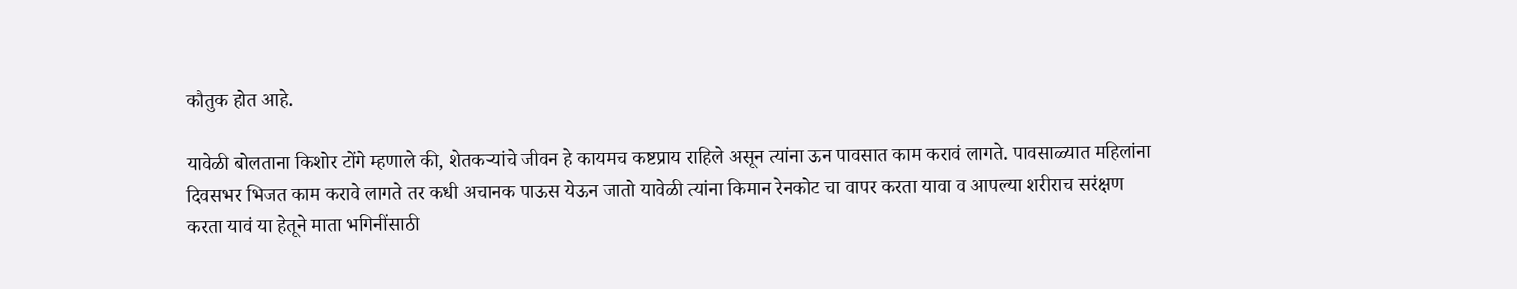कौतुक होत आहे.

यावेळी बोलताना किशोर टोंगे म्हणाले की, शेतकऱ्यांचे जीवन हे कायमच कष्टप्राय राहिले असून त्यांना ऊन पावसात काम करावं लागते. पावसाळ्यात महिलांना दिवसभर भिजत काम करावे लागते तर कधी अचानक पाऊस येऊन जातो यावेळी त्यांना किमान रेनकोट चा वापर करता यावा व आपल्या शरीराच सरंक्षण करता यावं या हेतूने माता भगिनींसाठी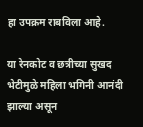हा उपक्रम राबविला आहे.

या रेनकोट व छत्रीच्या सुखद भेटीमुळे महिला भगिनी आनंदी झाल्या असून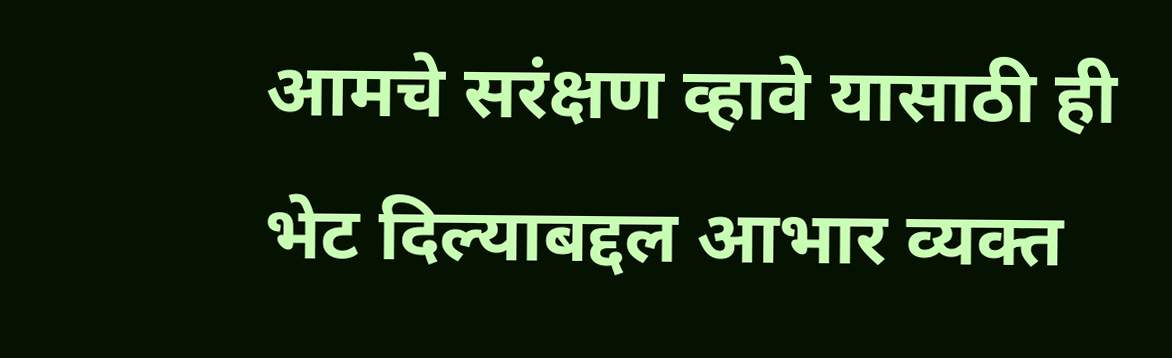आमचे सरंक्षण व्हावे यासाठी ही भेट दिल्याबद्दल आभार व्यक्त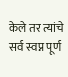केले तर त्यांचे सर्व स्वप्न पूर्ण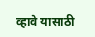व्हावे यासाठी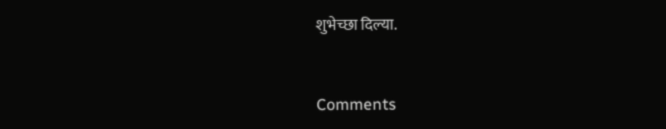शुभेच्छा दिल्या.


Comments